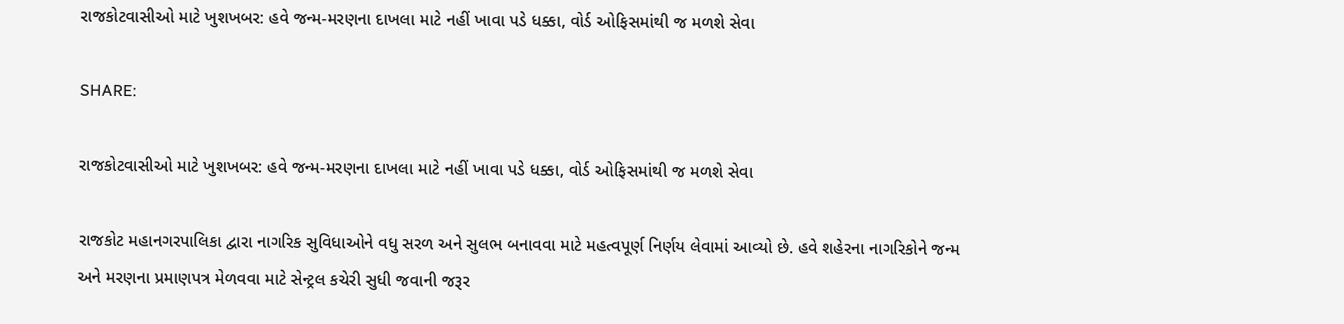રાજકોટવાસીઓ માટે ખુશખબર: હવે જન્મ-મરણના દાખલા માટે નહીં ખાવા પડે ધક્કા, વોર્ડ ઓફિસમાંથી જ મળશે સેવા

SHARE:

રાજકોટવાસીઓ માટે ખુશખબર: હવે જન્મ-મરણના દાખલા માટે નહીં ખાવા પડે ધક્કા, વોર્ડ ઓફિસમાંથી જ મળશે સેવા

રાજકોટ મહાનગરપાલિકા દ્વારા નાગરિક સુવિધાઓને વધુ સરળ અને સુલભ બનાવવા માટે મહત્વપૂર્ણ નિર્ણય લેવામાં આવ્યો છે. હવે શહેરના નાગરિકોને જન્મ અને મરણના પ્રમાણપત્ર મેળવવા માટે સેન્ટ્રલ કચેરી સુધી જવાની જરૂર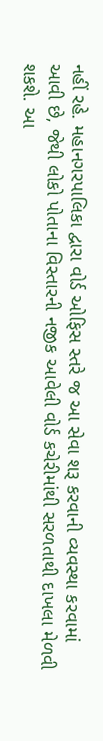નહીં રહે. મહાનગરપાલિકા દ્વારા વોર્ડ ઓફિસ સ્તરે જ આ સેવા શરૂ કરવાની વ્યવસ્થા કરવામાં આવી છે, જેથી લોકો પોતાના વિસ્તારની નજીક આવેલી વોર્ડ કચેરીમાંથી સરળતાથી દાખલા મેળવી શકશે. આ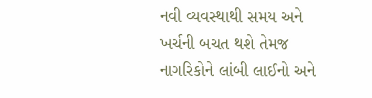નવી વ્યવસ્થાથી સમય અને ખર્ચની બચત થશે તેમજ નાગરિકોને લાંબી લાઈનો અને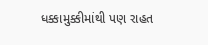ધક્કામુક્કીમાંથી પણ રાહત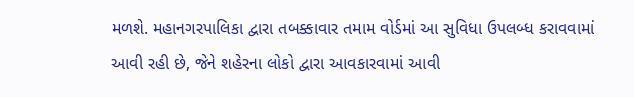મળશે. મહાનગરપાલિકા દ્વારા તબક્કાવાર તમામ વોર્ડમાં આ સુવિધા ઉપલબ્ધ કરાવવામાં આવી રહી છે, જેને શહેરના લોકો દ્વારા આવકારવામાં આવી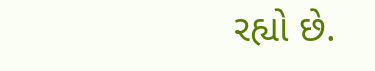રહ્યો છે.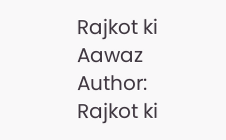Rajkot ki Aawaz
Author: Rajkot ki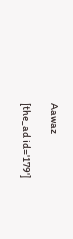Aawaz

[the_ad id='179']